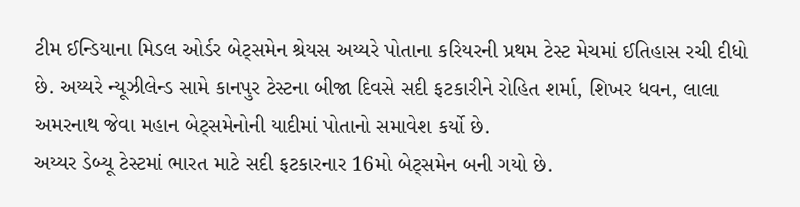ટીમ ઈન્ડિયાના મિડલ ઓર્ડર બેટ્સમેન શ્રેયસ અય્યરે પોતાના કરિયરની પ્રથમ ટેસ્ટ મેચમાં ઈતિહાસ રચી દીધો છે. અય્યરે ન્યૂઝીલેન્ડ સામે કાનપુર ટેસ્ટના બીજા દિવસે સદી ફટકારીને રોહિત શર્મા, શિખર ધવન, લાલા અમરનાથ જેવા મહાન બેટ્સમેનોની યાદીમાં પોતાનો સમાવેશ કર્યો છે.
અય્યર ડેબ્યૂ ટેસ્ટમાં ભારત માટે સદી ફટકારનાર 16મો બેટ્સમેન બની ગયો છે.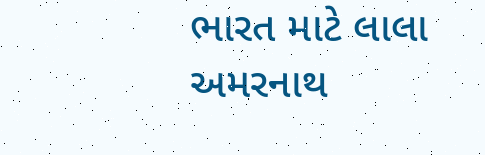ભારત માટે લાલા અમરનાથ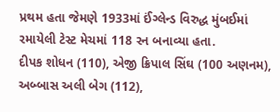પ્રથમ હતા જેમણે 1933માં ઈંગ્લેન્ડ વિરુદ્ધ મુંબઈમાં રમાયેલી ટેસ્ટ મેચમાં 118 રન બનાવ્યા હતા.
દીપક શોધન (110), એજી ક્રિપાલ સિંઘ (100 અણનમ), અબ્બાસ અલી બેગ (112),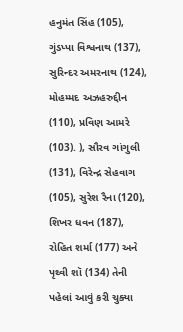હનુમંત સિંહ (105), ગુંડપ્પા વિશ્વનાથ (137), સુરિન્દર અમરનાથ (124), મોહમ્મદ અઝહરુદ્દીન (110), પ્રવિણ આમરે (103). ), સૌરવ ગાંગુલી (131), વિરેન્દ્ર સેહવાગ (105), સુરેશ રૈના (120), શિખર ધવન (187), રોહિત શર્મા (177) અને પૃથ્વી શૉ (134) તેની પહેલાં આવું કરી ચુક્યા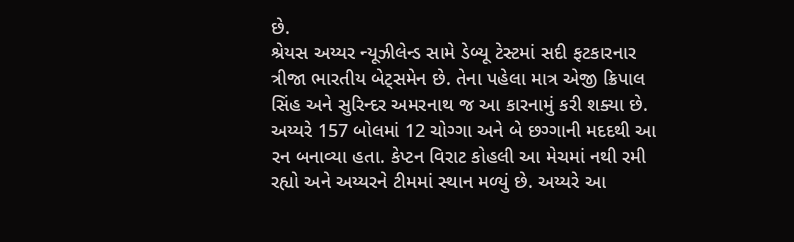છે.
શ્રેયસ અય્યર ન્યૂઝીલેન્ડ સામે ડેબ્યૂ ટેસ્ટમાં સદી ફટકારનાર ત્રીજા ભારતીય બેટ્સમેન છે. તેના પહેલા માત્ર એજી ક્રિપાલ સિંહ અને સુરિન્દર અમરનાથ જ આ કારનામું કરી શક્યા છે. અય્યરે 157 બોલમાં 12 ચોગ્ગા અને બે છગ્ગાની મદદથી આ રન બનાવ્યા હતા. કેપ્ટન વિરાટ કોહલી આ મેચમાં નથી રમી રહ્યો અને અય્યરને ટીમમાં સ્થાન મળ્યું છે. અય્યરે આ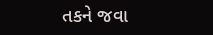તકને જવા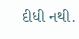દીધી નથી.